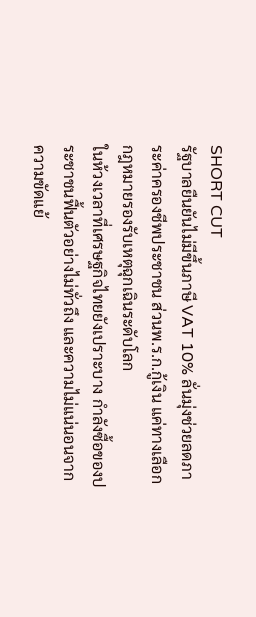SHORT CUT
รัฐบาลยืนยันไม่มีขึ้นภาษี VAT 10% ลั่นมุ่งช่วยลดภาระค่าครองชีพประชาชน ส่วนพ.ร.ก.กู้เงิน แค่ทางเลือกกฎหมายรองรับเหตุฉุกเฉินระดับโลก
ในห้วงเวลาที่เศรษฐกิจไทยยังเปราะบาง กำลังซื้อของประชาชนฟื้นตัวอย่างไม่ทั่วถึง และความไม่แน่นอนจากความขัดแย้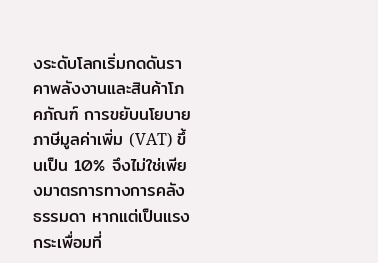งระดับโลกเริ่มกดดันราคาพลังงานและสินค้าโภคภัณฑ์ การขยับนโยบายภาษีมูลค่าเพิ่ม (VAT) ขึ้นเป็น 10% จึงไม่ใช่เพียงมาตรการทางการคลังธรรมดา หากแต่เป็นแรงกระเพื่อมที่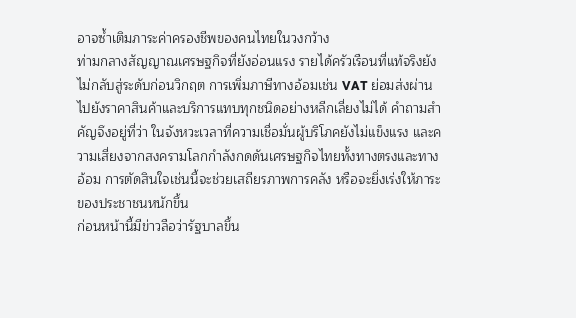อาจซ้ำเติมภาระค่าครองชีพของคนไทยในวงกว้าง
ท่ามกลางสัญญาณเศรษฐกิจที่ยังอ่อนแรง รายได้ครัวเรือนที่แท้จริงยังไม่กลับสู่ระดับก่อนวิกฤต การเพิ่มภาษีทางอ้อมเช่น VAT ย่อมส่งผ่านไปยังราคาสินค้าและบริการแทบทุกชนิดอย่างหลีกเลี่ยงไม่ได้ คำถามสำคัญจึงอยู่ที่ว่า ในจังหวะเวลาที่ความเชื่อมั่นผู้บริโภคยังไม่แข็งแรง และความเสี่ยงจากสงครามโลกกำลังกดดันเศรษฐกิจไทยทั้งทางตรงและทางอ้อม การตัดสินใจเช่นนี้จะช่วยเสถียรภาพการคลัง หรือจะยิ่งเร่งให้ภาระของประชาชนหนักขึ้น
ก่อนหน้านี้มีข่าวลือว่ารัฐบาลขึ้น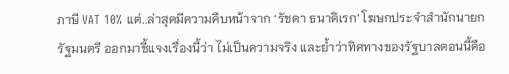ภาษี VAT 10% แต่..ล่าสุดมีความคืบหน้าจาก ‘รัชดา ธนาดิเรก’ โฆษกประจำสำนักนายกรัฐมนตรี ออกมาชี้แจงเรื่องนี้ว่า ไม่เป็นความจริง และย้ำว่าทิศทางของรัฐบาลตอนนี้คือ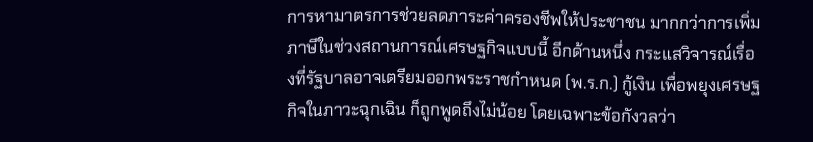การหามาตรการช่วยลดภาระค่าครองชีพให้ประชาชน มากกว่าการเพิ่มภาษีในช่วงสถานการณ์เศรษฐกิจแบบนี้ อีกด้านหนึ่ง กระแสวิจารณ์เรื่องที่รัฐบาลอาจเตรียมออกพระราชกำหนด (พ.ร.ก.) กู้เงิน เพื่อพยุงเศรษฐกิจในภาวะฉุกเฉิน ก็ถูกพูดถึงไม่น้อย โดยเฉพาะข้อกังวลว่า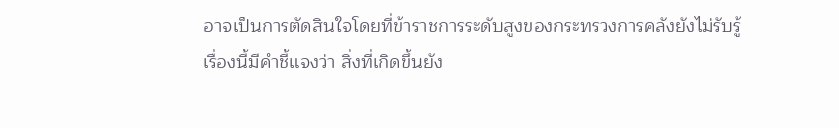อาจเป็นการตัดสินใจโดยที่ข้าราชการระดับสูงของกระทรวงการคลังยังไม่รับรู้
เรื่องนี้มีคำชี้แจงว่า สิ่งที่เกิดขึ้นยัง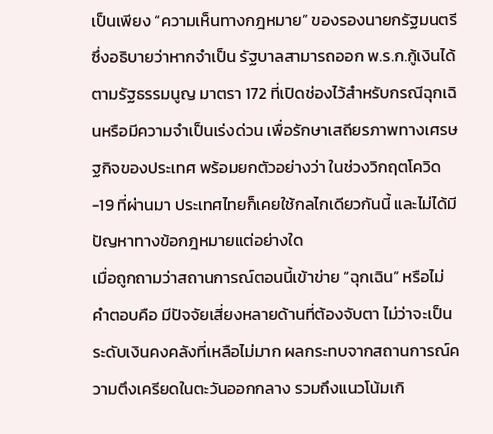เป็นเพียง “ความเห็นทางกฎหมาย” ของรองนายกรัฐมนตรี ซึ่งอธิบายว่าหากจำเป็น รัฐบาลสามารถออก พ.ร.ก.กู้เงินได้ ตามรัฐธรรมนูญ มาตรา 172 ที่เปิดช่องไว้สำหรับกรณีฉุกเฉินหรือมีความจำเป็นเร่งด่วน เพื่อรักษาเสถียรภาพทางเศรษฐกิจของประเทศ พร้อมยกตัวอย่างว่า ในช่วงวิกฤตโควิด-19 ที่ผ่านมา ประเทศไทยก็เคยใช้กลไกเดียวกันนี้ และไม่ได้มีปัญหาทางข้อกฎหมายแต่อย่างใด
เมื่อถูกถามว่าสถานการณ์ตอนนี้เข้าข่าย “ฉุกเฉิน” หรือไม่ คำตอบคือ มีปัจจัยเสี่ยงหลายด้านที่ต้องจับตา ไม่ว่าจะเป็นระดับเงินคงคลังที่เหลือไม่มาก ผลกระทบจากสถานการณ์ความตึงเครียดในตะวันออกกลาง รวมถึงแนวโน้มเกิ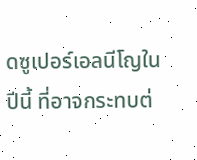ดซูเปอร์เอลนีโญในปีนี้ ที่อาจกระทบต่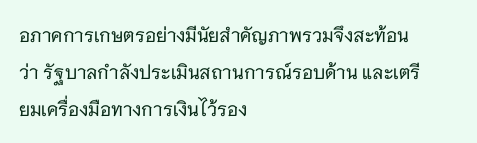อภาคการเกษตรอย่างมีนัยสำคัญภาพรวมจึงสะท้อนว่า รัฐบาลกำลังประเมินสถานการณ์รอบด้าน และเตรียมเครื่องมือทางการเงินไว้รอง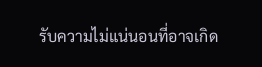รับความไม่แน่นอนที่อาจเกิด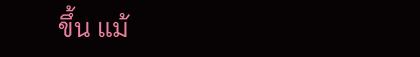ขึ้น แม้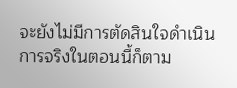จะยังไม่มีการตัดสินใจดำเนินการจริงในตอนนี้ก็ตาม